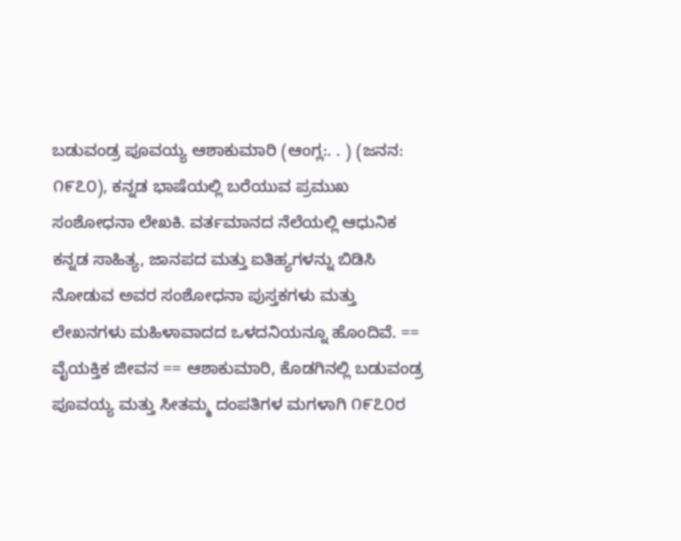ಬಡುವಂಡ್ರ ಪೂವಯ್ಯ ಆಶಾಕುಮಾರಿ (ಆಂಗ್ಲ:. . ) (ಜನನ: ೧೯೭೦), ಕನ್ನಡ ಭಾಷೆಯಲ್ಲಿ ಬರೆಯುವ ಪ್ರಮುಖ ಸಂಶೋಧನಾ ಲೇಖಕಿ. ವರ್ತಮಾನದ ನೆಲೆಯಲ್ಲಿ ಆಧುನಿಕ ಕನ್ನಡ ಸಾಹಿತ್ಯ, ಜಾನಪದ ಮತ್ತು ಐತಿಹ್ಯಗಳನ್ನು ಬಿಡಿಸಿ ನೋಡುವ ಅವರ ಸಂಶೋಧನಾ ಪುಸ್ತಕಗಳು ಮತ್ತು ಲೇಖನಗಳು ಮಹಿಳಾವಾದದ ಒಳದನಿಯನ್ನೂ ಹೊಂದಿವೆ. == ವೈಯಕ್ತಿಕ ಜೀವನ == ಆಶಾಕುಮಾರಿ, ಕೊಡಗಿನಲ್ಲಿ ಬಡುವಂಡ್ರ ಪೂವಯ್ಯ ಮತ್ತು ಸೀತಮ್ಮ ದಂಪತಿಗಳ ಮಗಳಾಗಿ ೧೯೭೦ರ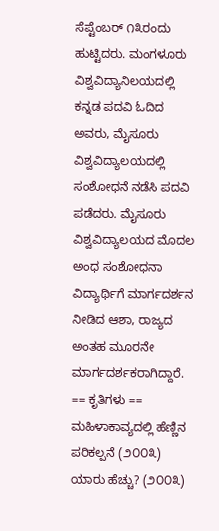ಸೆಪ್ಟೆಂಬರ್ ೧೩ರಂದು ಹುಟ್ಟಿದರು. ಮಂಗಳೂರು ವಿಶ್ವವಿದ್ಯಾನಿಲಯದಲ್ಲಿ ಕನ್ನಡ ಪದವಿ ಓದಿದ ಅವರು, ಮೈಸೂರು ವಿಶ್ವವಿದ್ಯಾಲಯದಲ್ಲಿ ಸಂಶೋಧನೆ ನಡೆಸಿ ಪದವಿ ಪಡೆದರು. ಮೈಸೂರು ವಿಶ್ವವಿದ್ಯಾಲಯದ ಮೊದಲ ಅಂಧ ಸಂಶೋಧನಾ ವಿದ್ಯಾರ್ಥಿಗೆ ಮಾರ್ಗದರ್ಶನ ನೀಡಿದ ಆಶಾ, ರಾಜ್ಯದ ಅಂತಹ ಮೂರನೇ ಮಾರ್ಗದರ್ಶಕರಾಗಿದ್ದಾರೆ. == ಕೃತಿಗಳು == ಮಹಿಳಾಕಾವ್ಯದಲ್ಲಿ ಹೆಣ್ಣಿನ ಪರಿಕಲ್ಪನೆ (೨೦೦೩) ಯಾರು ಹೆಚ್ಚು? (೨೦೦೩)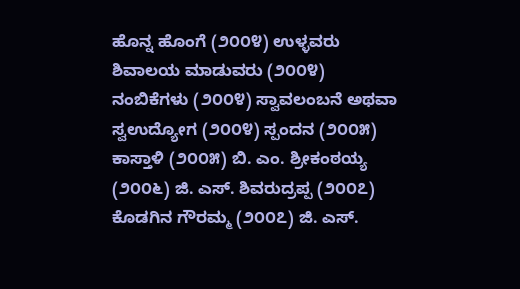ಹೊನ್ನ ಹೊಂಗೆ (೨೦೦೪) ಉಳ್ಳವರು ಶಿವಾಲಯ ಮಾಡುವರು (೨೦೦೪) ನಂಬಿಕೆಗಳು (೨೦೦೪) ಸ್ವಾವಲಂಬನೆ ಅಥವಾ ಸ್ವಉದ್ಯೋಗ (೨೦೦೪) ಸ್ಪಂದನ (೨೦೦೫) ಕಾಸ್ತಾಳಿ (೨೦೦೫) ಬಿ. ಎಂ. ಶ್ರೀಕಂಠಯ್ಯ (೨೦೦೬) ಜಿ. ಎಸ್. ಶಿವರುದ್ರಪ್ಪ (೨೦೦೭) ಕೊಡಗಿನ ಗೌರಮ್ಮ (೨೦೦೭) ಜಿ. ಎಸ್.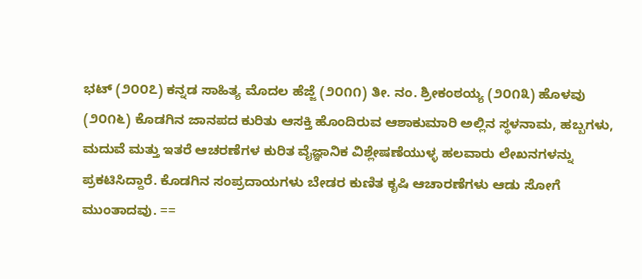ಭಟ್ (೨೦೦೭) ಕನ್ನಡ ಸಾಹಿತ್ಯ ಮೊದಲ ಹೆಜ್ಜೆ (೨೦೧೧) ತೀ. ನಂ. ಶ್ರೀಕಂಠಯ್ಯ (೨೦೧೩) ಹೊಳವು (೨೦೧೬) ಕೊಡಗಿನ ಜಾನಪದ ಕುರಿತು ಆಸಕ್ತಿ ಹೊಂದಿರುವ ಆಶಾಕುಮಾರಿ ಅಲ್ಲಿನ ಸ್ಥಳನಾಮ, ಹಬ್ಬಗಳು, ಮದುವೆ ಮತ್ತು ಇತರೆ ಆಚರಣೆಗಳ ಕುರಿತ ವೈಜ್ಞಾನಿಕ ವಿಶ್ಲೇಷಣೆಯುಳ್ಳ ಹಲವಾರು ಲೇಖನಗಳನ್ನು ಪ್ರಕಟಿಸಿದ್ದಾರೆ. ಕೊಡಗಿನ ಸಂಪ್ರದಾಯಗಳು ಬೇಡರ ಕುಣಿತ ಕೃಷಿ ಆಚಾರಣೆಗಳು ಆಡು ಸೋಗೆ ಮುಂತಾದವು. ==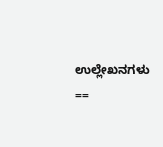ಉಲ್ಲೇಖನಗಳು ==